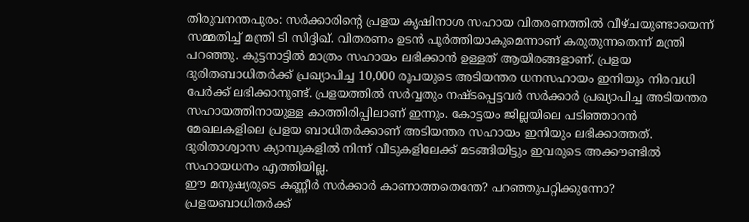തിരുവനന്തപുരം: സർക്കാരിന്റെ പ്രളയ കൃഷിനാശ സഹായ വിതരണത്തിൽ വീഴ്ചയുണ്ടായെന്ന് സമ്മതിച്ച് മന്ത്രി ടി സിദ്ദിഖ്. വിതരണം ഉടൻ പൂർത്തിയാകുമെന്നാണ് കരുതുന്നതെന്ന് മന്ത്രി പറഞ്ഞു. കുട്ടനാട്ടിൽ മാത്രം സഹായം ലഭിക്കാൻ ഉള്ളത് ആയിരങ്ങളാണ്. പ്രളയ ദുരിതബാധിതർക്ക് പ്രഖ്യാപിച്ച 10,000 രൂപയുടെ അടിയന്തര ധനസഹായം ഇനിയും നിരവധി പേർക്ക് ലഭിക്കാനുണ്ട്. പ്രളയത്തിൽ സർവ്വതും നഷ്ടപ്പെട്ടവർ സർക്കാർ പ്രഖ്യാപിച്ച അടിയന്തര സഹായത്തിനായുള്ള കാത്തിരിപ്പിലാണ് ഇന്നും. കോട്ടയം ജില്ലയിലെ പടിഞ്ഞാറൻ മേഖലകളിലെ പ്രളയ ബാധിതർക്കാണ് അടിയന്തര സഹായം ഇനിയും ലഭിക്കാത്തത്. ദുരിതാശ്വാസ ക്യാമ്പുകളിൽ നിന്ന് വീടുകളിലേക്ക് മടങ്ങിയിട്ടും ഇവരുടെ അക്കൗണ്ടിൽ സഹായധനം എത്തിയില്ല.
ഈ മനുഷ്യരുടെ കണ്ണീർ സർക്കാർ കാണാത്തതെന്തേ? പറഞ്ഞുപറ്റിക്കുന്നോ? പ്രളയബാധിതർക്ക്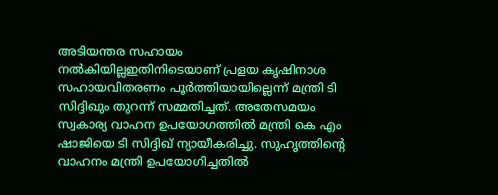അടിയന്തര സഹായം നൽകിയില്ലഇതിനിടെയാണ് പ്രളയ കൃഷിനാശ സഹായവിതരണം പൂർത്തിയായില്ലെന്ന് മന്ത്രി ടി സിദ്ദിഖും തുറന്ന് സമ്മതിച്ചത്. അതേസമയം സ്വകാര്യ വാഹന ഉപയോഗത്തിൽ മന്ത്രി കെ എം ഷാജിയെ ടി സിദ്ദിഖ് ന്യായീകരിച്ചു. സുഹൃത്തിന്റെ വാഹനം മന്ത്രി ഉപയോഗിച്ചതിൽ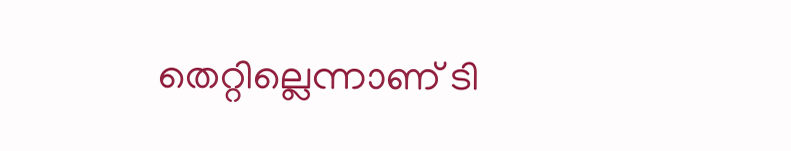തെറ്റില്ലെന്നാണ് ടി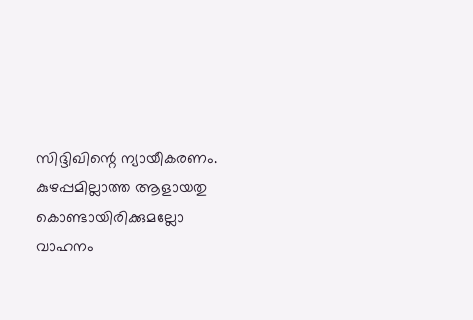സിദ്ദിഖിന്റെ ന്യായീകരണം. കുഴപ്പമില്ലാത്ത ആളായതു കൊണ്ടായിരിക്കുമല്ലോ വാഹനം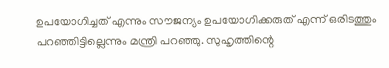ഉപയോഗിച്ചത് എന്നും സൗജന്യം ഉപയോഗിക്കരുത് എന്ന് ഒരിടത്തും പറഞ്ഞിട്ടില്ലെന്നും മന്ത്രി പറഞ്ഞു. സുഹൃത്തിന്റെ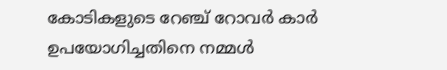കോടികളുടെ റേഞ്ച് റോവർ കാർ ഉപയോഗിച്ചതിനെ നമ്മൾ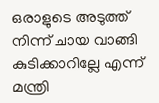ഒരാളുടെ അടുത്ത് നിന്ന് ചായ വാങ്ങി കുടിക്കാറില്ലേ എന്ന് മന്ത്രി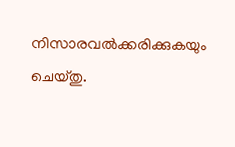നിസാരവൽക്കരിക്കുകയും ചെയ്തു.